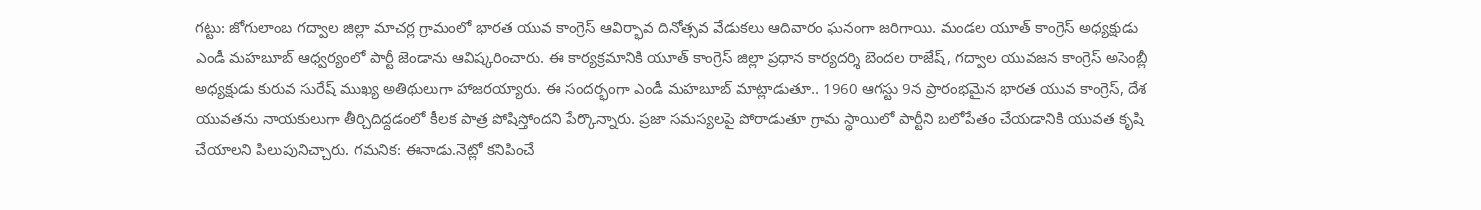గట్టు: జోగులాంబ గద్వాల జిల్లా మాచర్ల గ్రామంలో భారత యువ కాంగ్రెస్ ఆవిర్భావ దినోత్సవ వేడుకలు ఆదివారం ఘనంగా జరిగాయి. మండల యూత్ కాంగ్రెస్ అధ్యక్షుడు ఎండీ మహబూబ్ ఆధ్వర్యంలో పార్టీ జెండాను ఆవిష్కరించారు. ఈ కార్యక్రమానికి యూత్ కాంగ్రెస్ జిల్లా ప్రధాన కార్యదర్శి బెందల రాజేష్, గద్వాల యువజన కాంగ్రెస్ అసెంబ్లీ అధ్యక్షుడు కురువ సురేష్ ముఖ్య అతిథులుగా హాజరయ్యారు. ఈ సందర్భంగా ఎండీ మహబూబ్ మాట్లాడుతూ.. 1960 ఆగస్టు 9న ప్రారంభమైన భారత యువ కాంగ్రెస్, దేశ యువతను నాయకులుగా తీర్చిదిద్దడంలో కీలక పాత్ర పోషిస్తోందని పేర్కొన్నారు. ప్రజా సమస్యలపై పోరాడుతూ గ్రామ స్థాయిలో పార్టీని బలోపేతం చేయడానికి యువత కృషి చేయాలని పిలుపునిచ్చారు. గమనిక: ఈనాడు.నెట్లో కనిపించే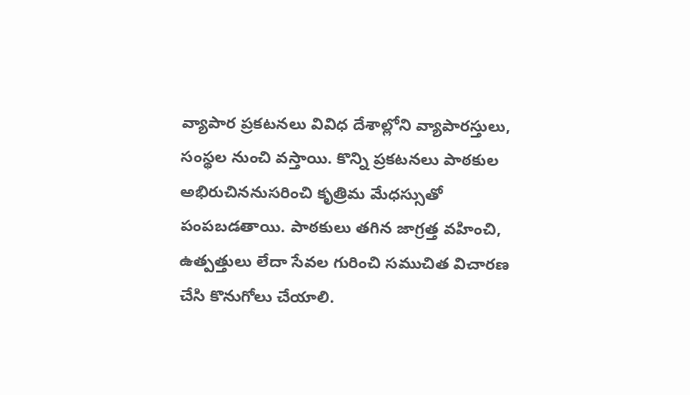వ్యాపార ప్రకటనలు వివిధ దేశాల్లోని వ్యాపారస్తులు, సంస్థల నుంచి వస్తాయి. కొన్ని ప్రకటనలు పాఠకుల అభిరుచిననుసరించి కృత్రిమ మేధస్సుతో పంపబడతాయి. పాఠకులు తగిన జాగ్రత్త వహించి, ఉత్పత్తులు లేదా సేవల గురించి సముచిత విచారణ చేసి కొనుగోలు చేయాలి.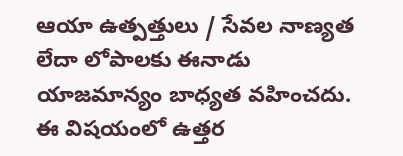ఆయా ఉత్పత్తులు / సేవల నాణ్యత లేదా లోపాలకు ఈనాడు యాజమాన్యం బాధ్యత వహించదు. ఈ విషయంలో ఉత్తర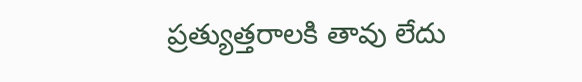ప్రత్యుత్తరాలకి తావు లేదు